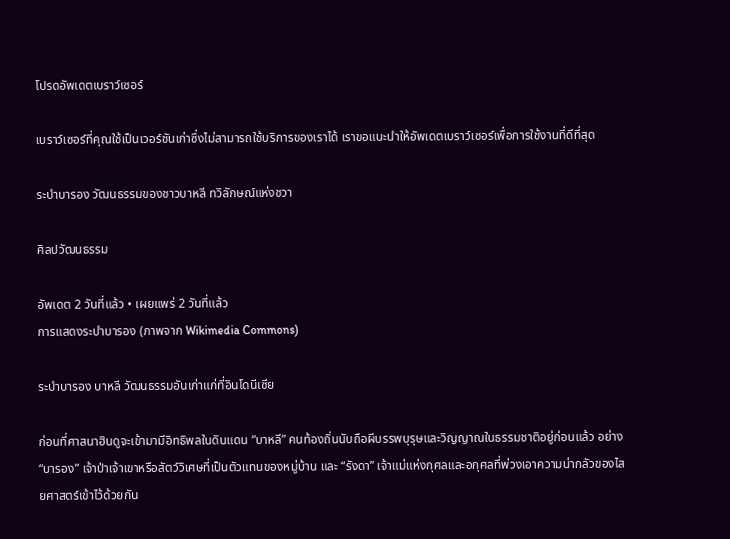โปรดอัพเดตเบราว์เซอร์

เบราว์เซอร์ที่คุณใช้เป็นเวอร์ชันเก่าซึ่งไม่สามารถใช้บริการของเราได้ เราขอแนะนำให้อัพเดตเบราว์เซอร์เพื่อการใช้งานที่ดีที่สุด

ระบำบารอง วัฒนธรรมของชาวบาหลี ทวิลักษณ์แห่งชวา

ศิลปวัฒนธรรม

อัพเดต 2 วันที่แล้ว • เผยแพร่ 2 วันที่แล้ว
การแสดงระบำบารอง (ภาพจาก Wikimedia Commons)

ระบำบารอง บาหลี วัฒนธรรมอันเก่าแก่ที่อินโดนีเซีย

ก่อนที่ศาสนาฮินดูจะเข้ามามีอิทธิพลในดินแดน “บาหลี” คนท้องถิ่นนับถือผีบรรพบุรุษและวิญญาณในธรรมชาติอยู่ก่อนแล้ว อย่าง “บารอง” เจ้าป่าเจ้าเขาหรือสัตว์วิเศษที่เป็นตัวแทนของหมู่บ้าน และ “รังดา” เจ้าแม่แห่งกุศลและอกุศลที่พ่วงเอาความน่ากลัวของไสยศาสตร์เข้าไว้ด้วยกัน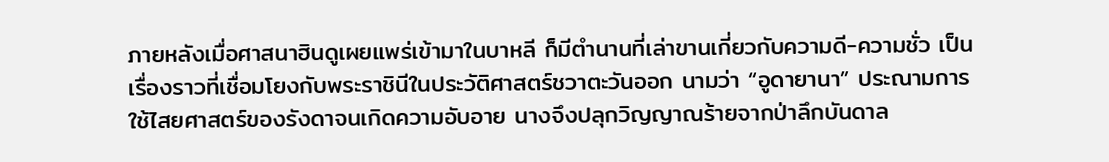ภายหลังเมื่อศาสนาฮินดูเผยแพร่เข้ามาในบาหลี ก็มีตำนานที่เล่าขานเกี่ยวกับความดี-ความชั่ว เป็นเรื่องราวที่เชื่อมโยงกับพระราชินีในประวัติศาสตร์ชวาตะวันออก นามว่า “อูดายานา” ประณามการใช้ไสยศาสตร์ของรังดาจนเกิดความอับอาย นางจึงปลุกวิญญาณร้ายจากป่าลึกบันดาล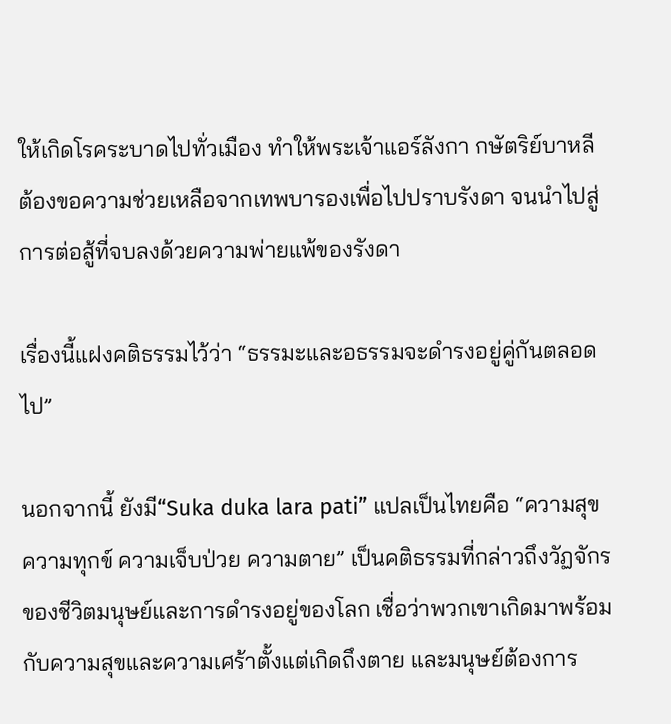ให้เกิดโรคระบาดไปทั่วเมือง ทำให้พระเจ้าแอร์ลังกา กษัตริย์บาหลี ต้องขอความช่วยเหลือจากเทพบารองเพื่อไปปราบรังดา จนนำไปสู่การต่อสู้ที่จบลงด้วยความพ่ายแพ้ของรังดา

เรื่องนี้แฝงคติธรรมไว้ว่า “ธรรมะและอธรรมจะดำรงอยู่คู่กันตลอดไป”

นอกจากนี้ ยังมี“Suka duka lara pati” แปลเป็นไทยคือ “ความสุข ความทุกข์ ความเจ็บป่วย ความตาย” เป็นคติธรรมที่กล่าวถึงวัฏจักรของชีวิตมนุษย์และการดำรงอยู่ของโลก เชื่อว่าพวกเขาเกิดมาพร้อมกับความสุขและความเศร้าตั้งแต่เกิดถึงตาย และมนุษย์ต้องการ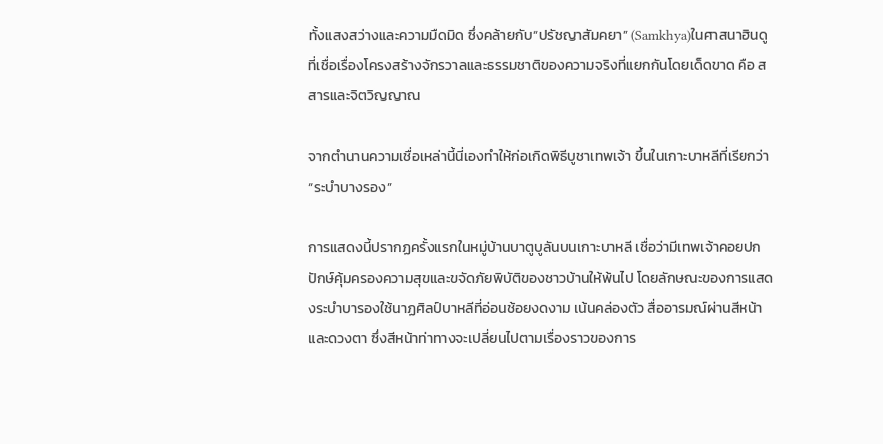ทั้งแสงสว่างและความมืดมิด ซึ่งคล้ายกับ“ปรัชญาสัมคยา” (Samkhya)ในศาสนาฮินดู ที่เชื่อเรื่องโครงสร้างจักรวาลและธรรมชาติของความจริงที่แยกกันโดยเด็ดขาด คือ สสารและจิตวิญญาณ

จากตำนานความเชื่อเหล่านี้นี่เองทำให้ก่อเกิดพิธีบูชาเทพเจ้า ขึ้นในเกาะบาหลีที่เรียกว่า “ระบำบางรอง”

การแสดงนี้ปรากฏครั้งแรกในหมู่บ้านบาตูบูลันบนเกาะบาหลี เชื่อว่ามีเทพเจ้าคอยปกปักษ์คุ้มครองความสุขและขจัดภัยพิบัติของชาวบ้านให้พ้นไป โดยลักษณะของการแสดงระบำบารองใช้นาฏศิลป์บาหลีที่อ่อนช้อยงดงาม เน้นคล่องตัว สื่ออารมณ์ผ่านสีหน้าและดวงตา ซึ่งสีหน้าท่าทางจะเปลี่ยนไปตามเรื่องราวของการ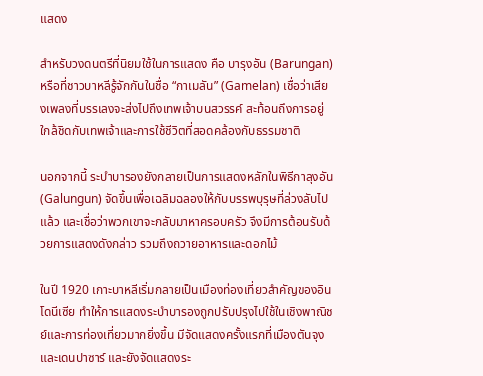แสดง

สำหรับวงดนตรีที่นิยมใช้ในการแสดง คือ บารุงอัน (Barungan) หรือที่ชาวบาหลีรู้จักกันในชื่อ “กาเมลัน” (Gamelan) เชื่อว่าเสียงเพลงที่บรรเลงจะส่งไปถึงเทพเจ้าบนสวรรค์ สะท้อนถึงการอยู่ใกล้ชิดกับเทพเจ้าและการใช้ชีวิตที่สอดคล้องกับธรรมชาติ

นอกจากนี้ ระบำบารองยังกลายเป็นการแสดงหลักในพิธีกาลุงอัน (Galungun) จัดขึ้นเพื่อเฉลิมฉลองให้กับบรรพบุรุษที่ล่วงลับไปแล้ว และเชื่อว่าพวกเขาจะกลับมาหาครอบครัว จึงมีการต้อนรับด้วยการแสดงดังกล่าว รวมถึงถวายอาหารและดอกไม้

ในปี 1920 เกาะบาหลีเริ่มกลายเป็นเมืองท่องเที่ยวสำคัญของอินโดนีเซีย ทำให้การแสดงระบำบารองถูกปรับปรุงไปใช้ในเชิงพาณิชย์และการท่องเที่ยวมากยิ่งขึ้น มีจัดแสดงครั้งแรกที่เมืองตันจุงและเดนปาซาร์ และยังจัดแสดงระ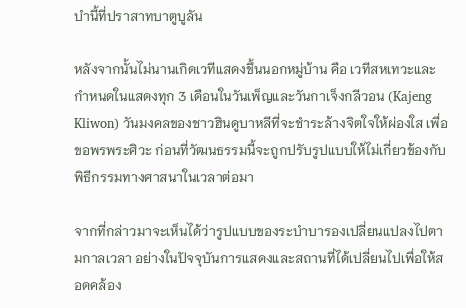บำนี้ที่ปราสาทบาตูบูลัน

หลังจากนั้นไม่นานเกิดเวทีแสดงขึ้นนอกหมู่บ้าน คือ เวทีสหเทวะและกำหนดในแสดงทุก 3 เดือนในวันเพ็ญและวันกาเจ็งกลีวอน (Kajeng Kliwon) วันมงคลของชาวฮินดูบาหลีที่จะชำระล้างจิตใจให้ผ่องใส เพื่อขอพรพระศิวะ ก่อนที่วัฒนธรรมนี้จะถูกปรับรูปแบบให้ไม่เกี่ยวข้องกับพิธีกรรมทางศาสนาในเวลาต่อมา

จากที่กล่าวมาจะเห็นได้ว่ารูปแบบของระบำบารองเปลี่ยนแปลงไปตามกาลเวลา อย่างในปัจจุบันการแสดงและสถานที่ได้เปลี่ยนไปเพื่อให้สอดคล้อง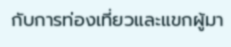กับการท่องเที่ยวและแขกผู้มา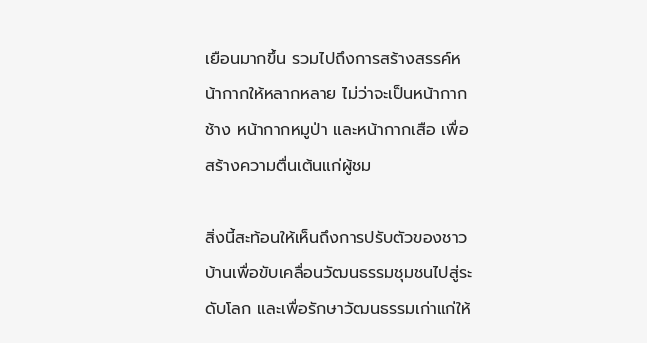เยือนมากขึ้น รวมไปถึงการสร้างสรรค์หน้ากากให้หลากหลาย ไม่ว่าจะเป็นหน้ากากช้าง หน้ากากหมูป่า และหน้ากากเสือ เพื่อสร้างความตื่นเต้นแก่ผู้ชม

สิ่งนี้สะท้อนให้เห็นถึงการปรับตัวของชาวบ้านเพื่อขับเคลื่อนวัฒนธรรมชุมชนไปสู่ระดับโลก และเพื่อรักษาวัฒนธรรมเก่าแก่ให้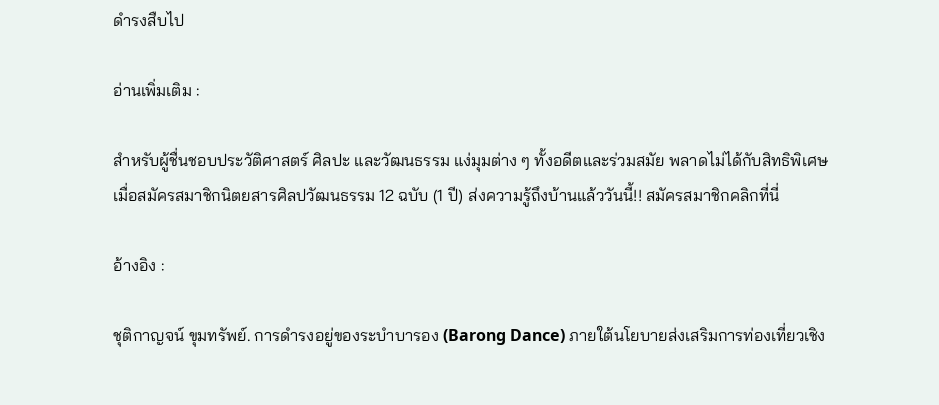ดำรงสืบไป

อ่านเพิ่มเติม :

สำหรับผู้ชื่นชอบประวัติศาสตร์ ศิลปะ และวัฒนธรรม แง่มุมต่าง ๆ ทั้งอดีตและร่วมสมัย พลาดไม่ได้กับสิทธิพิเศษ เมื่อสมัครสมาชิกนิตยสารศิลปวัฒนธรรม 12 ฉบับ (1 ปี) ส่งความรู้ถึงบ้านแล้ววันนี้!! สมัครสมาชิกคลิกที่นี่

อ้างอิง :

ชุติกาญจน์ ขุมทรัพย์. การดำรงอยู่ของระบำบารอง (Barong Dance) ภายใต้นโยบายส่งเสริมการท่องเที่ยวเชิง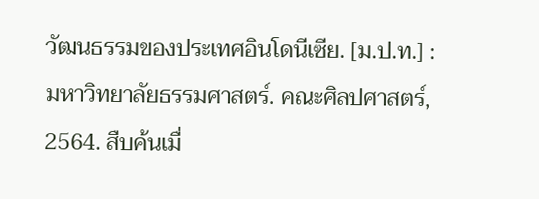วัฒนธรรมของประเทศอินโดนีเซีย. [ม.ป.ท.] : มหาวิทยาลัยธรรมศาสตร์. คณะศิลปศาสตร์, 2564. สืบค้นเมื่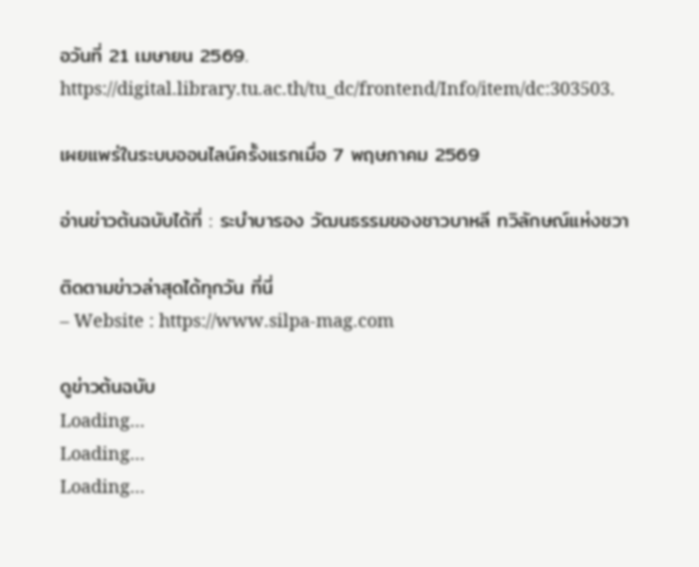อวันที่ 21 เมษายน 2569. https://digital.library.tu.ac.th/tu_dc/frontend/Info/item/dc:303503.

เผยแพร่ในระบบออนไลน์ครั้งแรกเมื่อ 7 พฤษภาคม 2569

อ่านข่าวต้นฉบับได้ที่ : ระบำบารอง วัฒนธรรมของชาวบาหลี ทวิลักษณ์แห่งชวา

ติดตามข่าวล่าสุดได้ทุกวัน ที่นี่
– Website : https://www.silpa-mag.com

ดูข่าวต้นฉบับ
Loading...
Loading...
Loading...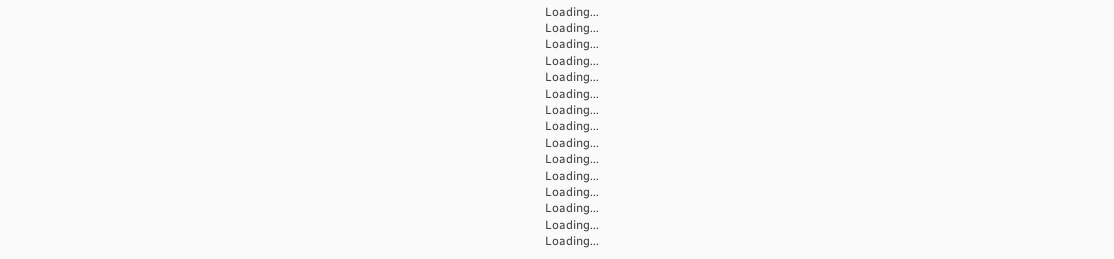Loading...
Loading...
Loading...
Loading...
Loading...
Loading...
Loading...
Loading...
Loading...
Loading...
Loading...
Loading...
Loading...
Loading...
Loading...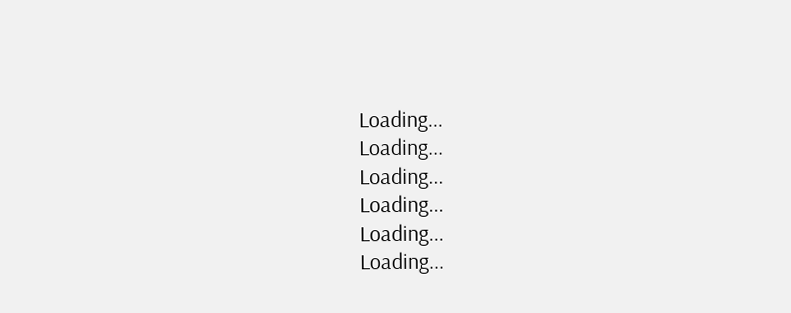Loading...
Loading...
Loading...
Loading...
Loading...
Loading...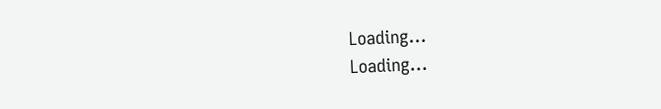Loading...
Loading...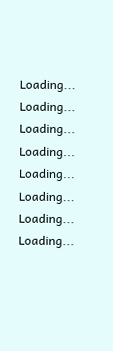Loading...
Loading...
Loading...
Loading...
Loading...
Loading...
Loading...
Loading...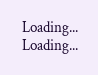Loading...
Loading...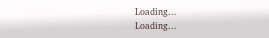Loading...
Loading...